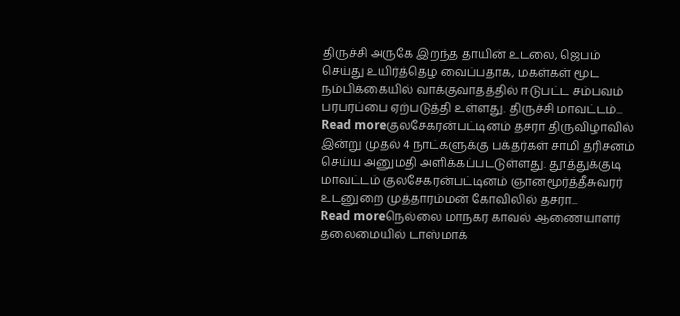திருச்சி அருகே இறந்த தாயின் உடலை, ஜெபம் செய்து உயிர்த்தெழ வைப்பதாக, மகள்கள் மூட நம்பிக்கையில் வாக்குவாதத்தில் ஈடுபட்ட சம்பவம் பரபரப்பை ஏற்படுத்தி உள்ளது. திருச்சி மாவட்டம்...
Read moreகுலசேகரன்பட்டினம் தசரா திருவிழாவில் இன்று முதல் 4 நாட்களுக்கு பக்தர்கள் சாமி தரிசனம் செய்ய அனுமதி அளிக்கப்படடுள்ளது. தூத்துக்குடி மாவட்டம் குலசேகரன்பட்டினம் ஞானமூர்த்தீசுவரர் உடனுறை முத்தாரம்மன் கோவிலில் தசரா...
Read moreநெல்லை மாநகர காவல் ஆணையாளர் தலைமையில் டாஸ்மாக்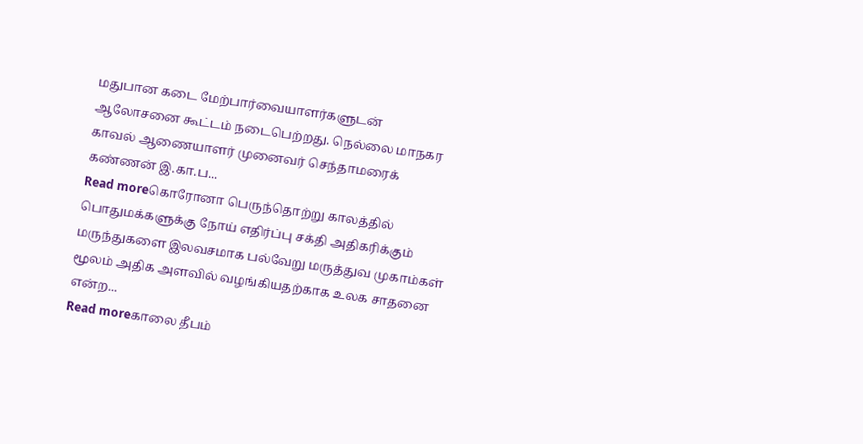மதுபான கடை மேற்பார்வையாளர்களுடன் ஆலோசனை கூட்டம் நடைபெற்றது. நெல்லை மாநகர காவல் ஆணையாளர் முனைவர் செந்தாமரைக் கண்ணன் இ.கா.ப...
Read moreகொரோனா பெருந்தொற்று காலத்தில் பொதுமக்களுக்கு நோய் எதிர்ப்பு சக்தி அதிகரிக்கும் மருந்துகளை இலவசமாக பல்வேறு மருத்துவ முகாம்கள் மூலம் அதிக அளவில் வழங்கியதற்காக உலக சாதனை என்ற...
Read moreகாலை தீபம்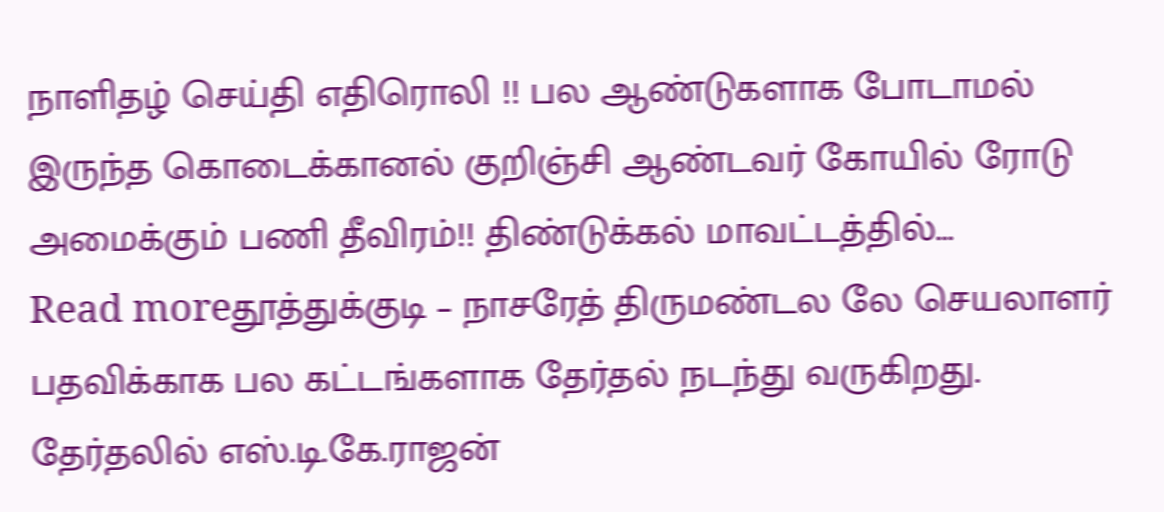நாளிதழ் செய்தி எதிரொலி !! பல ஆண்டுகளாக போடாமல் இருந்த கொடைக்கானல் குறிஞ்சி ஆண்டவர் கோயில் ரோடு அமைக்கும் பணி தீவிரம்!! திண்டுக்கல் மாவட்டத்தில்...
Read moreதூத்துக்குடி – நாசரேத் திருமண்டல லே செயலாளர் பதவிக்காக பல கட்டங்களாக தேர்தல் நடந்து வருகிறது. தேர்தலில் எஸ்.டி.கே.ராஜன்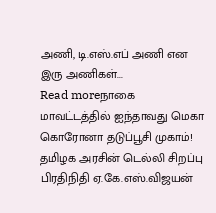அணி, டி.எஸ்.எப் அணி என இரு அணிகள்...
Read moreநாகை மாவட்டத்தில் ஐந்தாவது மெகா கொரோனா தடுப்பூசி முகாம்! தமிழக அரசின் டெல்லி சிறப்பு பிரதிநிதி ஏ.கே.எஸ்.விஜயன்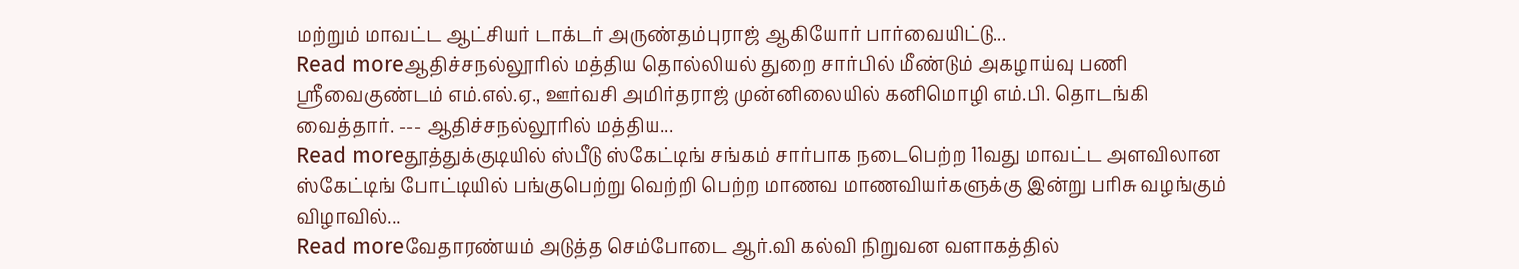மற்றும் மாவட்ட ஆட்சியர் டாக்டர் அருண்தம்புராஜ் ஆகியோர் பார்வையிட்டு...
Read moreஆதிச்சநல்லூரில் மத்திய தொல்லியல் துறை சார்பில் மீண்டும் அகழாய்வு பணி ஸ்ரீவைகுண்டம் எம்.எல்.ஏ., ஊர்வசி அமிர்தராஜ் முன்னிலையில் கனிமொழி எம்.பி. தொடங்கி வைத்தார். --- ஆதிச்சநல்லூரில் மத்திய...
Read moreதூத்துக்குடியில் ஸ்பீடு ஸ்கேட்டிங் சங்கம் சார்பாக நடைபெற்ற 11வது மாவட்ட அளவிலான ஸ்கேட்டிங் போட்டியில் பங்குபெற்று வெற்றி பெற்ற மாணவ மாணவியர்களுக்கு இன்று பரிசு வழங்கும் விழாவில்...
Read moreவேதாரண்யம் அடுத்த செம்போடை ஆர்.வி கல்வி நிறுவன வளாகத்தில்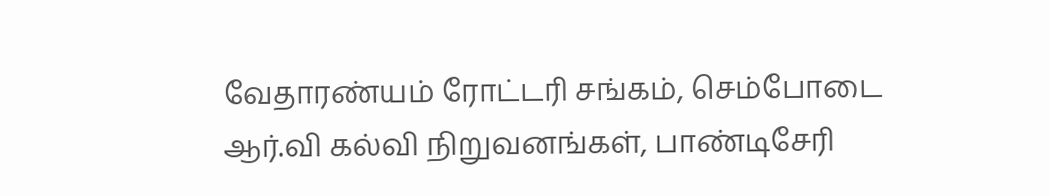வேதாரண்யம் ரோட்டரி சங்கம், செம்போடை ஆர்.வி கல்வி நிறுவனங்கள், பாண்டிசேரி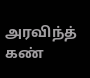அரவிந்த் கண்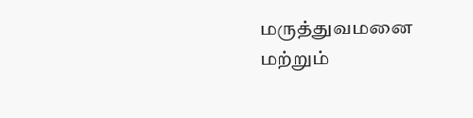மருத்துவமனை மற்றும்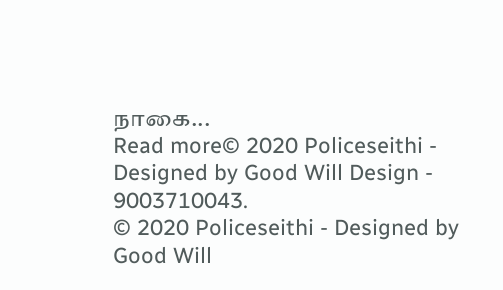நாகை...
Read more© 2020 Policeseithi - Designed by Good Will Design - 9003710043.
© 2020 Policeseithi - Designed by Good Will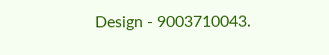Design - 9003710043.